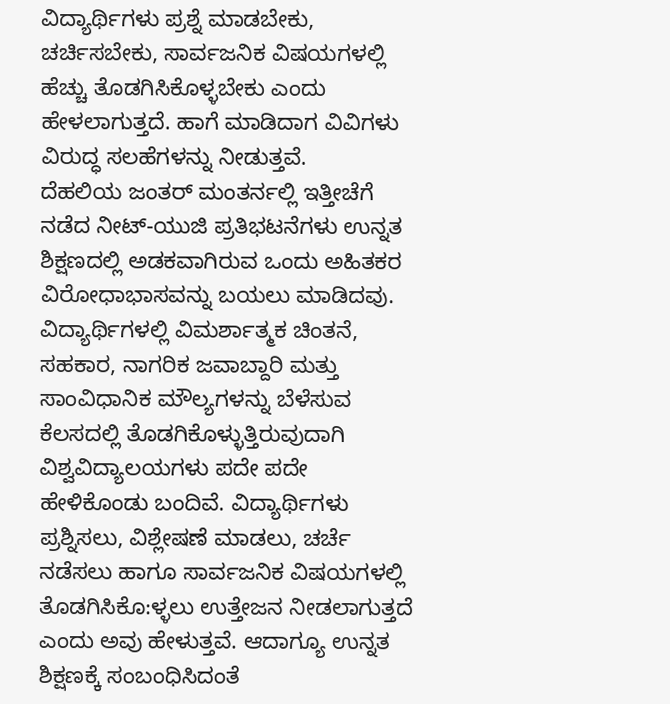ವಿದ್ಯಾರ್ಥಿಗಳು ಪ್ರಶ್ನೆ ಮಾಡಬೇಕು, ಚರ್ಚಿಸಬೇಕು, ಸಾರ್ವಜನಿಕ ವಿಷಯಗಳಲ್ಲಿ ಹೆಚ್ಚು ತೊಡಗಿಸಿಕೊಳ್ಳಬೇಕು ಎಂದು ಹೇಳಲಾಗುತ್ತದೆ. ಹಾಗೆ ಮಾಡಿದಾಗ ವಿವಿಗಳು ವಿರುದ್ಧ ಸಲಹೆಗಳನ್ನು ನೀಡುತ್ತವೆ.
ದೆಹಲಿಯ ಜಂತರ್ ಮಂತರ್ನಲ್ಲಿ ಇತ್ತೀಚೆಗೆ ನಡೆದ ನೀಟ್-ಯುಜಿ ಪ್ರತಿಭಟನೆಗಳು ಉನ್ನತ ಶಿಕ್ಷಣದಲ್ಲಿ ಅಡಕವಾಗಿರುವ ಒಂದು ಅಹಿತಕರ ವಿರೋಧಾಭಾಸವನ್ನು ಬಯಲು ಮಾಡಿದವು.
ವಿದ್ಯಾರ್ಥಿಗಳಲ್ಲಿ ವಿಮರ್ಶಾತ್ಮಕ ಚಿಂತನೆ, ಸಹಕಾರ, ನಾಗರಿಕ ಜವಾಬ್ದಾರಿ ಮತ್ತು ಸಾಂವಿಧಾನಿಕ ಮೌಲ್ಯಗಳನ್ನು ಬೆಳೆಸುವ ಕೆಲಸದಲ್ಲಿ ತೊಡಗಿಕೊಳ್ಳುತ್ತಿರುವುದಾಗಿ ವಿಶ್ವವಿದ್ಯಾಲಯಗಳು ಪದೇ ಪದೇ ಹೇಳಿಕೊಂಡು ಬಂದಿವೆ. ವಿದ್ಯಾರ್ಥಿಗಳು ಪ್ರಶ್ನಿಸಲು, ವಿಶ್ಲೇಷಣೆ ಮಾಡಲು, ಚರ್ಚೆ ನಡೆಸಲು ಹಾಗೂ ಸಾರ್ವಜನಿಕ ವಿಷಯಗಳಲ್ಲಿ ತೊಡಗಿಸಿಕೊ:ಳ್ಳಲು ಉತ್ತೇಜನ ನೀಡಲಾಗುತ್ತದೆ ಎಂದು ಅವು ಹೇಳುತ್ತವೆ. ಆದಾಗ್ಯೂ ಉನ್ನತ ಶಿಕ್ಷಣಕ್ಕೆ ಸಂಬಂಧಿಸಿದಂತೆ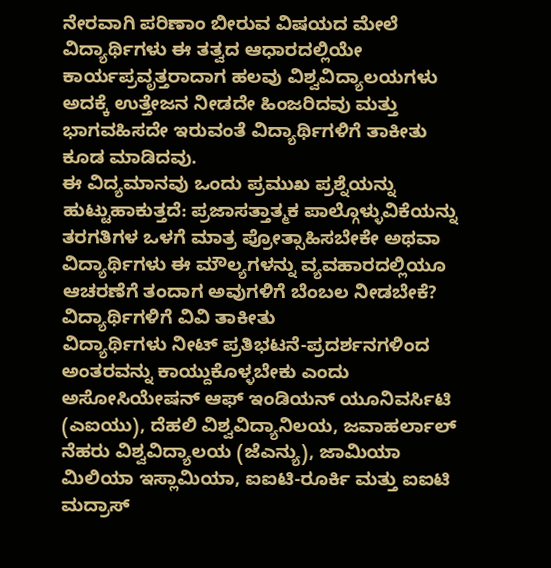ನೇರವಾಗಿ ಪರಿಣಾಂ ಬೀರುವ ವಿಷಯದ ಮೇಲೆ ವಿದ್ಯಾರ್ಥಿಗಳು ಈ ತತ್ವದ ಆಧಾರದಲ್ಲಿಯೇ ಕಾರ್ಯಪ್ರವೃತ್ತರಾದಾಗ ಹಲವು ವಿಶ್ವವಿದ್ಯಾಲಯಗಳು ಅದಕ್ಕೆ ಉತ್ತೇಜನ ನೀಡದೇ ಹಿಂಜರಿದವು ಮತ್ತು ಭಾಗವಹಿಸದೇ ಇರುವಂತೆ ವಿದ್ಯಾರ್ಥಿಗಳಿಗೆ ತಾಕೀತು ಕೂಡ ಮಾಡಿದವು.
ಈ ವಿದ್ಯಮಾನವು ಒಂದು ಪ್ರಮುಖ ಪ್ರಶ್ನೆಯನ್ನು ಹುಟ್ಟುಹಾಕುತ್ತದೆ: ಪ್ರಜಾಸತ್ತಾತ್ಮಕ ಪಾಲ್ಗೊಳ್ಳುವಿಕೆಯನ್ನು ತರಗತಿಗಳ ಒಳಗೆ ಮಾತ್ರ ಪ್ರೋತ್ಸಾಹಿಸಬೇಕೇ ಅಥವಾ ವಿದ್ಯಾರ್ಥಿಗಳು ಈ ಮೌಲ್ಯಗಳನ್ನು ವ್ಯವಹಾರದಲ್ಲಿಯೂ ಆಚರಣೆಗೆ ತಂದಾಗ ಅವುಗಳಿಗೆ ಬೆಂಬಲ ನೀಡಬೇಕೆ?
ವಿದ್ಯಾರ್ಥಿಗಳಿಗೆ ವಿವಿ ತಾಕೀತು
ವಿದ್ಯಾರ್ಥಿಗಳು ನೀಟ್ ಪ್ರತಿಭಟನೆ-ಪ್ರದರ್ಶನಗಳಿಂದ ಅಂತರವನ್ನು ಕಾಯ್ದುಕೊಳ್ಳಬೇಕು ಎಂದು ಅಸೋಸಿಯೇಷನ್ ಆಫ್ ಇಂಡಿಯನ್ ಯೂನಿವರ್ಸಿಟಿ (ಎಐಯು), ದೆಹಲಿ ವಿಶ್ವವಿದ್ಯಾನಿಲಯ, ಜವಾಹರ್ಲಾಲ್ ನೆಹರು ವಿಶ್ವವಿದ್ಯಾಲಯ (ಜೆಎನ್ಯು), ಜಾಮಿಯಾ ಮಿಲಿಯಾ ಇಸ್ಲಾಮಿಯಾ, ಐಐಟಿ-ರೂರ್ಕಿ ಮತ್ತು ಐಐಟಿ ಮದ್ರಾಸ್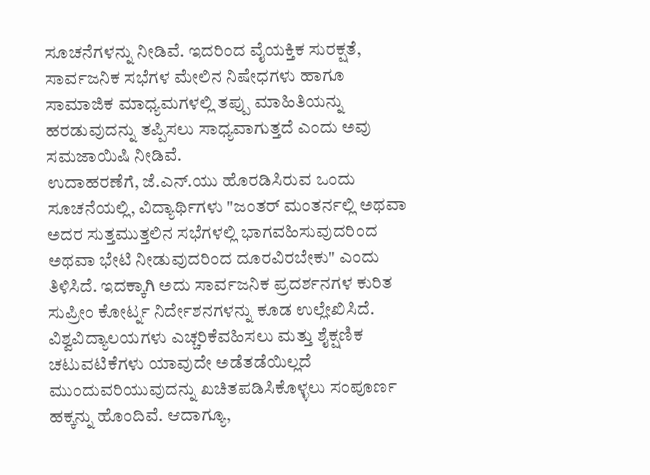ಸೂಚನೆಗಳನ್ನು ನೀಡಿವೆ. ಇದರಿಂದ ವೈಯಕ್ತಿಕ ಸುರಕ್ಷತೆ, ಸಾರ್ವಜನಿಕ ಸಭೆಗಳ ಮೇಲಿನ ನಿಷೇಧಗಳು ಹಾಗೂ ಸಾಮಾಜಿಕ ಮಾಧ್ಯಮಗಳಲ್ಲಿ ತಪ್ಪು ಮಾಹಿತಿಯನ್ನು ಹರಡುವುದನ್ನು ತಪ್ಪಿಸಲು ಸಾಧ್ಯವಾಗುತ್ತದೆ ಎಂದು ಅವು ಸಮಜಾಯಿಷಿ ನೀಡಿವೆ.
ಉದಾಹರಣೆಗೆ, ಜೆ.ಎನ್.ಯು ಹೊರಡಿಸಿರುವ ಒಂದು ಸೂಚನೆಯಲ್ಲಿ, ವಿದ್ಯಾರ್ಥಿಗಳು "ಜಂತರ್ ಮಂತರ್ನಲ್ಲಿ ಅಥವಾ ಅದರ ಸುತ್ತಮುತ್ತಲಿನ ಸಭೆಗಳಲ್ಲಿ ಭಾಗವಹಿಸುವುದರಿಂದ ಅಥವಾ ಭೇಟಿ ನೀಡುವುದರಿಂದ ದೂರವಿರಬೇಕು" ಎಂದು ತಿಳಿಸಿದೆ. ಇದಕ್ಕಾಗಿ ಅದು ಸಾರ್ವಜನಿಕ ಪ್ರದರ್ಶನಗಳ ಕುರಿತ ಸುಪ್ರೀಂ ಕೋರ್ಟ್ನ ನಿರ್ದೇಶನಗಳನ್ನು ಕೂಡ ಉಲ್ಲೇಖಿಸಿದೆ.
ವಿಶ್ವವಿದ್ಯಾಲಯಗಳು ಎಚ್ಚರಿಕೆವಹಿಸಲು ಮತ್ತು ಶೈಕ್ಷಣಿಕ ಚಟುವಟಿಕೆಗಳು ಯಾವುದೇ ಅಡೆತಡೆಯಿಲ್ಲದೆ ಮುಂದುವರಿಯುವುದನ್ನು ಖಚಿತಪಡಿಸಿಕೊಳ್ಳಲು ಸಂಪೂರ್ಣ ಹಕ್ಕನ್ನು ಹೊಂದಿವೆ. ಆದಾಗ್ಯೂ,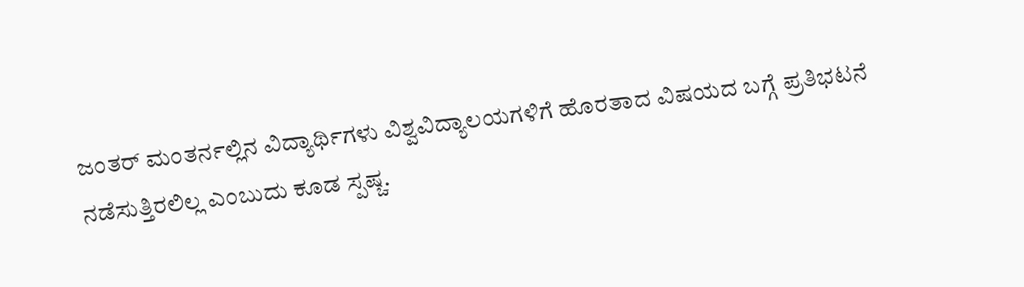ಜಂತರ್ ಮಂತರ್ನಲ್ಲಿನ ವಿದ್ಯಾರ್ಥಿಗಳು ವಿಶ್ವವಿದ್ಯಾಲಯಗಳಿಗೆ ಹೊರತಾದ ವಿಷಯದ ಬಗ್ಗೆ ಪ್ರತಿಭಟನೆ ನಡೆಸುತ್ತಿರಲಿಲ್ಲ ಎಂಬುದು ಕೂಡ ಸ್ಪಷ್ಚ.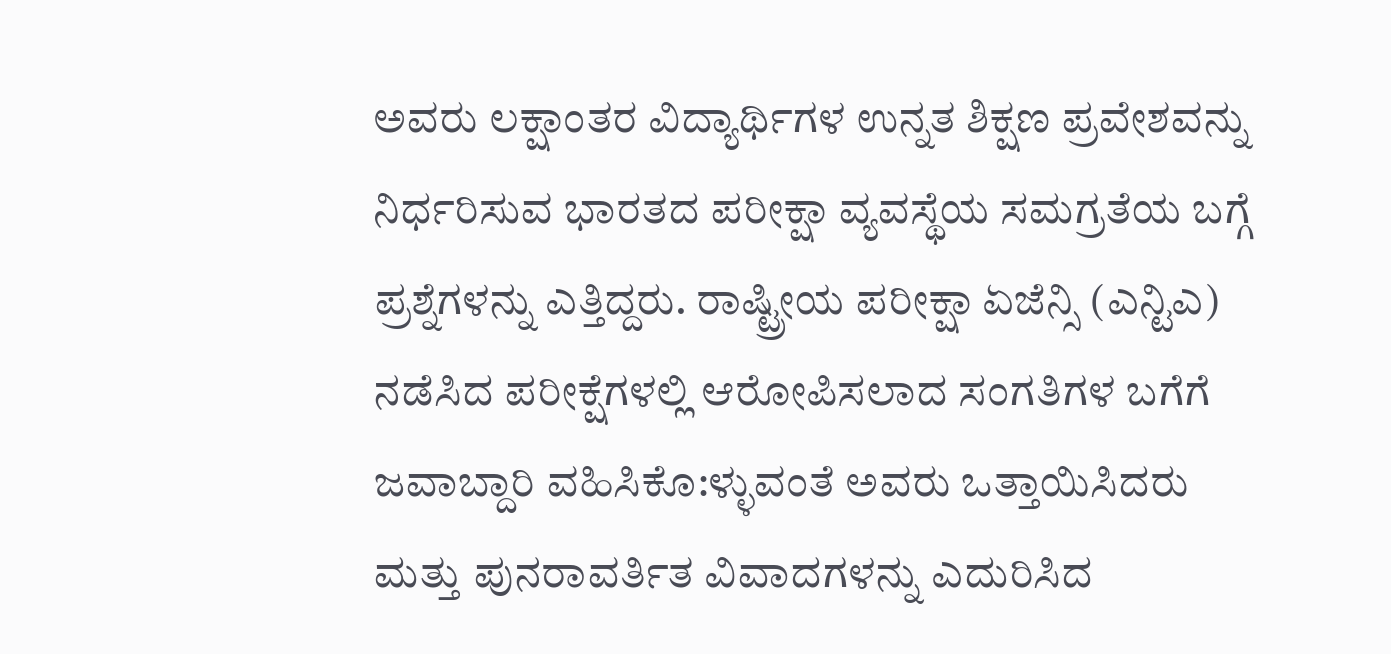ಅವರು ಲಕ್ಷಾಂತರ ವಿದ್ಯಾರ್ಥಿಗಳ ಉನ್ನತ ಶಿಕ್ಷಣ ಪ್ರವೇಶವನ್ನು ನಿರ್ಧರಿಸುವ ಭಾರತದ ಪರೀಕ್ಷಾ ವ್ಯವಸ್ಥೆಯ ಸಮಗ್ರತೆಯ ಬಗ್ಗೆ ಪ್ರಶ್ನೆಗಳನ್ನು ಎತ್ತಿದ್ದರು. ರಾಷ್ಟ್ರೀಯ ಪರೀಕ್ಷಾ ಏಜೆನ್ಸಿ (ಎನ್ಟಿಎ) ನಡೆಸಿದ ಪರೀಕ್ಷೆಗಳಲ್ಲಿ ಆರೋಪಿಸಲಾದ ಸಂಗತಿಗಳ ಬಗೆಗೆ ಜವಾಬ್ದಾರಿ ವಹಿಸಿಕೊ:ಳ್ಳುವಂತೆ ಅವರು ಒತ್ತಾಯಿಸಿದರು ಮತ್ತು ಪುನರಾವರ್ತಿತ ವಿವಾದಗಳನ್ನು ಎದುರಿಸಿದ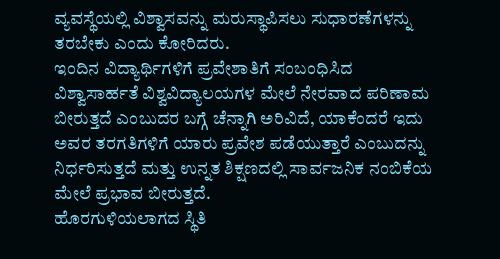ವ್ಯವಸ್ಥೆಯಲ್ಲಿ ವಿಶ್ವಾಸವನ್ನು ಮರುಸ್ಥಾಪಿಸಲು ಸುಧಾರಣೆಗಳನ್ನು ತರಬೇಕು ಎಂದು ಕೋರಿದರು.
ಇಂದಿನ ವಿದ್ಯಾರ್ಥಿಗಳಿಗೆ ಪ್ರವೇಶಾತಿಗೆ ಸಂಬಂಧಿಸಿದ ವಿಶ್ವಾಸಾರ್ಹತೆ ವಿಶ್ವವಿದ್ಯಾಲಯಗಳ ಮೇಲೆ ನೇರವಾದ ಪರಿಣಾಮ ಬೀರುತ್ತದೆ ಎಂಬುದರ ಬಗ್ಗೆ ಚೆನ್ನಾಗಿ ಅರಿವಿದೆ, ಯಾಕೆಂದರೆ ಇದು ಅವರ ತರಗತಿಗಳಿಗೆ ಯಾರು ಪ್ರವೇಶ ಪಡೆಯುತ್ತಾರೆ ಎಂಬುದನ್ನು ನಿರ್ಧರಿಸುತ್ತದೆ ಮತ್ತು ಉನ್ನತ ಶಿಕ್ಷಣದಲ್ಲಿ ಸಾರ್ವಜನಿಕ ನಂಬಿಕೆಯ ಮೇಲೆ ಪ್ರಭಾವ ಬೀರುತ್ತದೆ.
ಹೊರಗುಳಿಯಲಾಗದ ಸ್ಥಿತಿ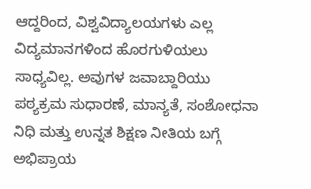ಆದ್ದರಿಂದ, ವಿಶ್ವವಿದ್ಯಾಲಯಗಳು ಎಲ್ಲ ವಿದ್ಯಮಾನಗಳಿಂದ ಹೊರಗುಳಿಯಲು ಸಾಧ್ಯವಿಲ್ಲ. ಅವುಗಳ ಜವಾಬ್ದಾರಿಯು ಪಠ್ಯಕ್ರಮ ಸುಧಾರಣೆ, ಮಾನ್ಯತೆ, ಸಂಶೋಧನಾ ನಿಧಿ ಮತ್ತು ಉನ್ನತ ಶಿಕ್ಷಣ ನೀತಿಯ ಬಗ್ಗೆ ಅಭಿಪ್ರಾಯ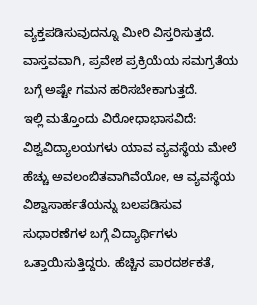ವ್ಯಕ್ತಪಡಿಸುವುದನ್ನೂ ಮೀರಿ ವಿಸ್ತರಿಸುತ್ತದೆ. ವಾಸ್ತವವಾಗಿ, ಪ್ರವೇಶ ಪ್ರಕ್ರಿಯೆಯ ಸಮಗ್ರತೆಯ ಬಗ್ಗೆ ಅಷ್ಟೇ ಗಮನ ಹರಿಸಬೇಕಾಗುತ್ತದೆ.
ಇಲ್ಲಿ ಮತ್ತೊಂದು ವಿರೋಧಾಭಾಸವಿದೆ: ವಿಶ್ವವಿದ್ಯಾಲಯಗಳು ಯಾವ ವ್ಯವಸ್ಥೆಯ ಮೇಲೆ ಹೆಚ್ಚು ಅವಲಂಬಿತವಾಗಿವೆಯೋ, ಆ ವ್ಯವಸ್ಥೆಯ ವಿಶ್ವಾಸಾರ್ಹತೆಯನ್ನು ಬಲಪಡಿಸುವ ಸುಧಾರಣೆಗಳ ಬಗ್ಗೆ ವಿದ್ಯಾರ್ಥಿಗಳು ಒತ್ತಾಯಿಸುತ್ತಿದ್ದರು. ಹೆಚ್ಚಿನ ಪಾರದರ್ಶಕತೆ,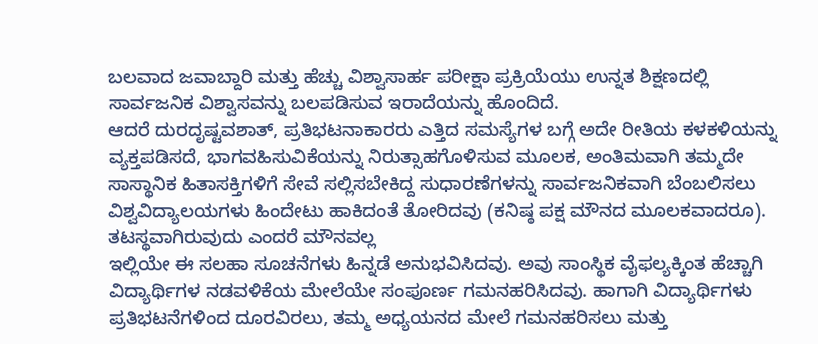ಬಲವಾದ ಜವಾಬ್ದಾರಿ ಮತ್ತು ಹೆಚ್ಚು ವಿಶ್ವಾಸಾರ್ಹ ಪರೀಕ್ಷಾ ಪ್ರಕ್ರಿಯೆಯು ಉನ್ನತ ಶಿಕ್ಷಣದಲ್ಲಿ ಸಾರ್ವಜನಿಕ ವಿಶ್ವಾಸವನ್ನು ಬಲಪಡಿಸುವ ಇರಾದೆಯನ್ನು ಹೊಂದಿದೆ.
ಆದರೆ ದುರದೃಷ್ಟವಶಾತ್, ಪ್ರತಿಭಟನಾಕಾರರು ಎತ್ತಿದ ಸಮಸ್ಯೆಗಳ ಬಗ್ಗೆ ಅದೇ ರೀತಿಯ ಕಳಕಳಿಯನ್ನು ವ್ಯಕ್ತಪಡಿಸದೆ, ಭಾಗವಹಿಸುವಿಕೆಯನ್ನು ನಿರುತ್ಸಾಹಗೊಳಿಸುವ ಮೂಲಕ, ಅಂತಿಮವಾಗಿ ತಮ್ಮದೇ ಸಾಸ್ಥಾನಿಕ ಹಿತಾಸಕ್ತಿಗಳಿಗೆ ಸೇವೆ ಸಲ್ಲಿಸಬೇಕಿದ್ದ ಸುಧಾರಣೆಗಳನ್ನು ಸಾರ್ವಜನಿಕವಾಗಿ ಬೆಂಬಲಿಸಲು ವಿಶ್ವವಿದ್ಯಾಲಯಗಳು ಹಿಂದೇಟು ಹಾಕಿದಂತೆ ತೋರಿದವು (ಕನಿಷ್ಠ ಪಕ್ಷ ಮೌನದ ಮೂಲಕವಾದರೂ).
ತಟಸ್ಥವಾಗಿರುವುದು ಎಂದರೆ ಮೌನವಲ್ಲ
ಇಲ್ಲಿಯೇ ಈ ಸಲಹಾ ಸೂಚನೆಗಳು ಹಿನ್ನಡೆ ಅನುಭವಿಸಿದವು. ಅವು ಸಾಂಸ್ಥಿಕ ವೈಫಲ್ಯಕ್ಕಿಂತ ಹೆಚ್ಚಾಗಿ ವಿದ್ಯಾರ್ಥಿಗಳ ನಡವಳಿಕೆಯ ಮೇಲೆಯೇ ಸಂಪೂರ್ಣ ಗಮನಹರಿಸಿದವು. ಹಾಗಾಗಿ ವಿದ್ಯಾರ್ಥಿಗಳು ಪ್ರತಿಭಟನೆಗಳಿಂದ ದೂರವಿರಲು, ತಮ್ಮ ಅಧ್ಯಯನದ ಮೇಲೆ ಗಮನಹರಿಸಲು ಮತ್ತು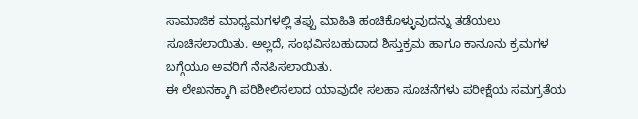ಸಾಮಾಜಿಕ ಮಾಧ್ಯಮಗಳಲ್ಲಿ ತಪ್ಪು ಮಾಹಿತಿ ಹಂಚಿಕೊಳ್ಳುವುದನ್ನು ತಡೆಯಲು ಸೂಚಿಸಲಾಯಿತು. ಅಲ್ಲದೆ, ಸಂಭವಿಸಬಹುದಾದ ಶಿಸ್ತುಕ್ರಮ ಹಾಗೂ ಕಾನೂನು ಕ್ರಮಗಳ ಬಗ್ಗೆಯೂ ಅವರಿಗೆ ನೆನಪಿಸಲಾಯಿತು.
ಈ ಲೇಖನಕ್ಕಾಗಿ ಪರಿಶೀಲಿಸಲಾದ ಯಾವುದೇ ಸಲಹಾ ಸೂಚನೆಗಳು ಪರೀಕ್ಷೆಯ ಸಮಗ್ರತೆಯ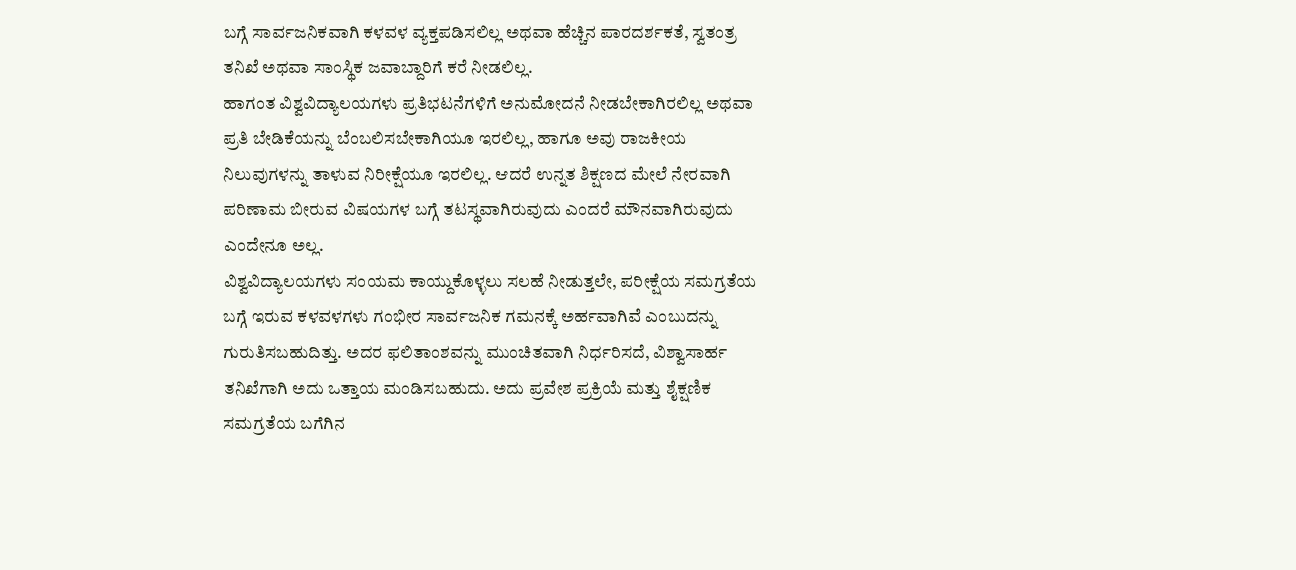ಬಗ್ಗೆ ಸಾರ್ವಜನಿಕವಾಗಿ ಕಳವಳ ವ್ಯಕ್ತಪಡಿಸಲಿಲ್ಲ ಅಥವಾ ಹೆಚ್ಚಿನ ಪಾರದರ್ಶಕತೆ, ಸ್ವತಂತ್ರ ತನಿಖೆ ಅಥವಾ ಸಾಂಸ್ಥಿಕ ಜವಾಬ್ದಾರಿಗೆ ಕರೆ ನೀಡಲಿಲ್ಲ.
ಹಾಗಂತ ವಿಶ್ವವಿದ್ಯಾಲಯಗಳು ಪ್ರತಿಭಟನೆಗಳಿಗೆ ಅನುಮೋದನೆ ನೀಡಬೇಕಾಗಿರಲಿಲ್ಲ ಅಥವಾ ಪ್ರತಿ ಬೇಡಿಕೆಯನ್ನು ಬೆಂಬಲಿಸಬೇಕಾಗಿಯೂ ಇರಲಿಲ್ಲ, ಹಾಗೂ ಅವು ರಾಜಕೀಯ ನಿಲುವುಗಳನ್ನು ತಾಳುವ ನಿರೀಕ್ಷೆಯೂ ಇರಲಿಲ್ಲ. ಆದರೆ ಉನ್ನತ ಶಿಕ್ಷಣದ ಮೇಲೆ ನೇರವಾಗಿ ಪರಿಣಾಮ ಬೀರುವ ವಿಷಯಗಳ ಬಗ್ಗೆ ತಟಸ್ಥವಾಗಿರುವುದು ಎಂದರೆ ಮೌನವಾಗಿರುವುದು ಎಂದೇನೂ ಅಲ್ಲ.
ವಿಶ್ವವಿದ್ಯಾಲಯಗಳು ಸಂಯಮ ಕಾಯ್ದುಕೊಳ್ಳಲು ಸಲಹೆ ನೀಡುತ್ತಲೇ, ಪರೀಕ್ಷೆಯ ಸಮಗ್ರತೆಯ ಬಗ್ಗೆ ಇರುವ ಕಳವಳಗಳು ಗಂಭೀರ ಸಾರ್ವಜನಿಕ ಗಮನಕ್ಕೆ ಅರ್ಹವಾಗಿವೆ ಎಂಬುದನ್ನು ಗುರುತಿಸಬಹುದಿತ್ತು. ಅದರ ಫಲಿತಾಂಶವನ್ನು ಮುಂಚಿತವಾಗಿ ನಿರ್ಧರಿಸದೆ, ವಿಶ್ವಾಸಾರ್ಹ ತನಿಖೆಗಾಗಿ ಅದು ಒತ್ತಾಯ ಮಂಡಿಸಬಹುದು. ಅದು ಪ್ರವೇಶ ಪ್ರಕ್ರಿಯೆ ಮತ್ತು ಶೈಕ್ಷಣಿಕ ಸಮಗ್ರತೆಯ ಬಗೆಗಿನ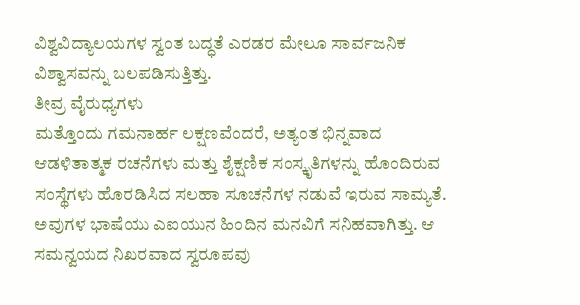ವಿಶ್ವವಿದ್ಯಾಲಯಗಳ ಸ್ವಂತ ಬದ್ಧತೆ ಎರಡರ ಮೇಲೂ ಸಾರ್ವಜನಿಕ ವಿಶ್ವಾಸವನ್ನು ಬಲಪಡಿಸುತ್ತಿತ್ತು.
ತೀವ್ರ ವೈರುಧ್ಯಗಳು
ಮತ್ತೊಂದು ಗಮನಾರ್ಹ ಲಕ್ಷಣವೆಂದರೆ, ಅತ್ಯಂತ ಭಿನ್ನವಾದ ಆಡಳಿತಾತ್ಮಕ ರಚನೆಗಳು ಮತ್ತು ಶೈಕ್ಷಣಿಕ ಸಂಸ್ಕೃತಿಗಳನ್ನು ಹೊಂದಿರುವ ಸಂಸ್ಥೆಗಳು ಹೊರಡಿಸಿದ ಸಲಹಾ ಸೂಚನೆಗಳ ನಡುವೆ ಇರುವ ಸಾಮ್ಯತೆ. ಅವುಗಳ ಭಾಷೆಯು ಎಐಯುನ ಹಿಂದಿನ ಮನವಿಗೆ ಸನಿಹವಾಗಿತ್ತು. ಆ ಸಮನ್ವಯದ ನಿಖರವಾದ ಸ್ವರೂಪವು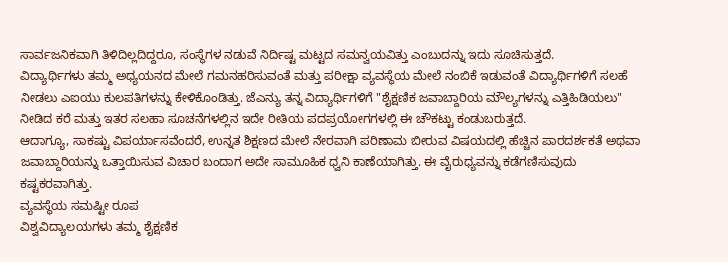ಸಾರ್ವಜನಿಕವಾಗಿ ತಿಳಿದಿಲ್ಲದಿದ್ದರೂ, ಸಂಸ್ಥೆಗಳ ನಡುವೆ ನಿರ್ದಿಷ್ಟ ಮಟ್ಟದ ಸಮನ್ವಯವಿತ್ತು ಎಂಬುದನ್ನು ಇದು ಸೂಚಿಸುತ್ತದೆ.
ವಿದ್ಯಾರ್ಥಿಗಳು ತಮ್ಮ ಅಧ್ಯಯನದ ಮೇಲೆ ಗಮನಹರಿಸುವಂತೆ ಮತ್ತು ಪರೀಕ್ಷಾ ವ್ಯವಸ್ಥೆಯ ಮೇಲೆ ನಂಬಿಕೆ ಇಡುವಂತೆ ವಿದ್ಯಾರ್ಥಿಗಳಿಗೆ ಸಲಹೆ ನೀಡಲು ಎಐಯು ಕುಲಪತಿಗಳನ್ನು ಕೇಳಿಕೊಂಡಿತ್ತು. ಜೆಎನ್ಯು ತನ್ನ ವಿದ್ಯಾರ್ಥಿಗಳಿಗೆ "ಶೈಕ್ಷಣಿಕ ಜವಾಬ್ದಾರಿಯ ಮೌಲ್ಯಗಳನ್ನು ಎತ್ತಿಹಿಡಿಯಲು" ನೀಡಿದ ಕರೆ ಮತ್ತು ಇತರ ಸಲಹಾ ಸೂಚನೆಗಳಲ್ಲಿನ ಇದೇ ರೀತಿಯ ಪದಪ್ರಯೋಗಗಳಲ್ಲಿ ಈ ಚೌಕಟ್ಟು ಕಂಡುಬರುತ್ತದೆ.
ಆದಾಗ್ಯೂ, ಸಾಕಷ್ಟು ವಿಪರ್ಯಾಸವೆಂದರೆ, ಉನ್ನತ ಶಿಕ್ಷಣದ ಮೇಲೆ ನೇರವಾಗಿ ಪರಿಣಾಮ ಬೀರುವ ವಿಷಯದಲ್ಲಿ ಹೆಚ್ಚಿನ ಪಾರದರ್ಶಕತೆ ಅಥವಾ ಜವಾಬ್ದಾರಿಯನ್ನು ಒತ್ತಾಯಿಸುವ ವಿಚಾರ ಬಂದಾಗ ಅದೇ ಸಾಮೂಹಿಕ ಧ್ವನಿ ಕಾಣೆಯಾಗಿತ್ತು. ಈ ವೈರುಧ್ಯವನ್ನು ಕಡೆಗಣಿಸುವುದು ಕಷ್ಟಕರವಾಗಿತ್ತು.
ವ್ಯವಸ್ಥೆಯ ಸಮಷ್ಟೀ ರೂಪ
ವಿಶ್ವವಿದ್ಯಾಲಯಗಳು ತಮ್ಮ ಶೈಕ್ಷಣಿಕ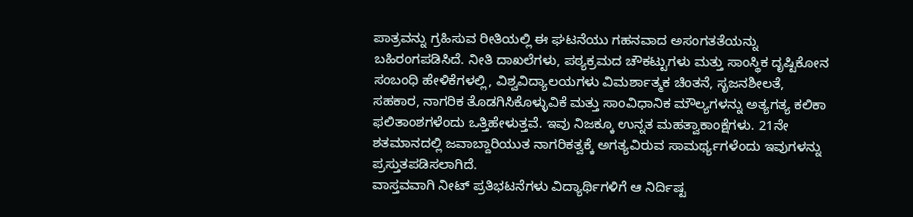ಪಾತ್ರವನ್ನು ಗ್ರಹಿಸುವ ರೀತಿಯಲ್ಲಿ ಈ ಘಟನೆಯು ಗಹನವಾದ ಅಸಂಗತತೆಯನ್ನು ಬಹಿರಂಗಪಡಿಸಿದೆ. ನೀತಿ ದಾಖಲೆಗಳು, ಪಠ್ಯಕ್ರಮದ ಚೌಕಟ್ಟುಗಳು ಮತ್ತು ಸಾಂಸ್ಥಿಕ ದೃಷ್ಟಿಕೋನ ಸಂಬಂಧಿ ಹೇಳಿಕೆಗಳಲ್ಲಿ, ವಿಶ್ವವಿದ್ಯಾಲಯಗಳು ವಿಮರ್ಶಾತ್ಮಕ ಚಿಂತನೆ, ಸೃಜನಶೀಲತೆ, ಸಹಕಾರ, ನಾಗರಿಕ ತೊಡಗಿಸಿಕೊಳ್ಳುವಿಕೆ ಮತ್ತು ಸಾಂವಿಧಾನಿಕ ಮೌಲ್ಯಗಳನ್ನು ಅತ್ಯಗತ್ಯ ಕಲಿಕಾ ಫಲಿತಾಂಶಗಳೆಂದು ಒತ್ತಿಹೇಳುತ್ತವೆ. ಇವು ನಿಜಕ್ಕೂ ಉನ್ನತ ಮಹತ್ವಾಕಾಂಕ್ಷೆಗಳು. 21ನೇ ಶತಮಾನದಲ್ಲಿ ಜವಾಬ್ದಾರಿಯುತ ನಾಗರಿಕತ್ವಕ್ಕೆ ಅಗತ್ಯವಿರುವ ಸಾಮರ್ಥ್ಯಗಳೆಂದು ಇವುಗಳನ್ನು ಪ್ರಸ್ತುತಪಡಿಸಲಾಗಿದೆ.
ವಾಸ್ತವವಾಗಿ ನೀಟ್ ಪ್ರತಿಭಟನೆಗಳು ವಿದ್ಯಾರ್ಥಿಗಳಿಗೆ ಆ ನಿರ್ದಿಷ್ಟ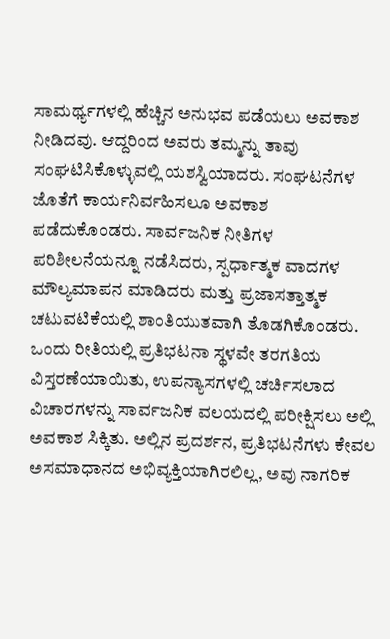ಸಾಮರ್ಥ್ಯಗಳಲ್ಲಿ ಹೆಚ್ಚಿನ ಅನುಭವ ಪಡೆಯಲು ಅವಕಾಶ ನೀಡಿದವು. ಆದ್ದರಿಂದ ಅವರು ತಮ್ಮನ್ನು ತಾವು ಸಂಘಟಿಸಿಕೊಳ್ಳುವಲ್ಲಿ ಯಶಸ್ವಿಯಾದರು. ಸಂಘಟನೆಗಳ ಜೊತೆಗೆ ಕಾರ್ಯನಿರ್ವಹಿಸಲೂ ಅವಕಾಶ ಪಡೆದುಕೊಂಡರು. ಸಾರ್ವಜನಿಕ ನೀತಿಗಳ ಪರಿಶೀಲನೆಯನ್ನೂ ನಡೆಸಿದರು, ಸ್ಪರ್ಧಾತ್ಮಕ ವಾದಗಳ ಮೌಲ್ಯಮಾಪನ ಮಾಡಿದರು ಮತ್ತು ಪ್ರಜಾಸತ್ತಾತ್ಮಕ ಚಟುವಟಿಕೆಯಲ್ಲಿ ಶಾಂತಿಯುತವಾಗಿ ತೊಡಗಿಕೊಂಡರು.
ಒಂದು ರೀತಿಯಲ್ಲಿ ಪ್ರತಿಭಟನಾ ಸ್ಥಳವೇ ತರಗತಿಯ ವಿಸ್ತರಣೆಯಾಯಿತು, ಉಪನ್ಯಾಸಗಳಲ್ಲಿ ಚರ್ಚಿಸಲಾದ ವಿಚಾರಗಳನ್ನು ಸಾರ್ವಜನಿಕ ವಲಯದಲ್ಲಿ ಪರೀಕ್ಷಿಸಲು ಅಲ್ಲಿ ಅವಕಾಶ ಸಿಕ್ಕಿತು. ಅಲ್ಲಿನ ಪ್ರದರ್ಶನ, ಪ್ರತಿಭಟನೆಗಳು ಕೇವಲ ಅಸಮಾಧಾನದ ಅಭಿವ್ಯಕ್ತಿಯಾಗಿರಲಿಲ್ಲ, ಅವು ನಾಗರಿಕ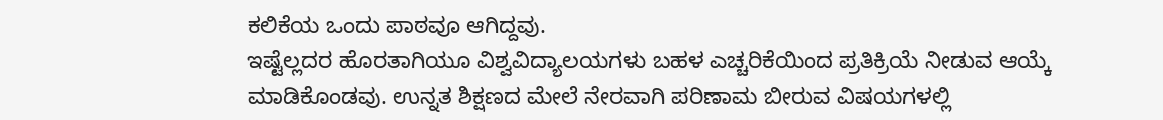ಕಲಿಕೆಯ ಒಂದು ಪಾಠವೂ ಆಗಿದ್ದವು.
ಇಷ್ಟೆಲ್ಲದರ ಹೊರತಾಗಿಯೂ ವಿಶ್ವವಿದ್ಯಾಲಯಗಳು ಬಹಳ ಎಚ್ಚರಿಕೆಯಿಂದ ಪ್ರತಿಕ್ರಿಯೆ ನೀಡುವ ಆಯ್ಕೆ ಮಾಡಿಕೊಂಡವು. ಉನ್ನತ ಶಿಕ್ಷಣದ ಮೇಲೆ ನೇರವಾಗಿ ಪರಿಣಾಮ ಬೀರುವ ವಿಷಯಗಳಲ್ಲಿ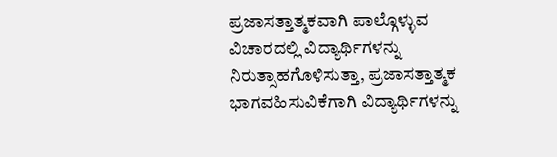ಪ್ರಜಾಸತ್ತಾತ್ಮಕವಾಗಿ ಪಾಲ್ಗೊಳ್ಳುವ ವಿಚಾರದಲ್ಲಿ ವಿದ್ಯಾರ್ಥಿಗಳನ್ನು ನಿರುತ್ಸಾಹಗೊಳಿಸುತ್ತಾ, ಪ್ರಜಾಸತ್ತಾತ್ಮಕ ಭಾಗವಹಿಸುವಿಕೆಗಾಗಿ ವಿದ್ಯಾರ್ಥಿಗಳನ್ನು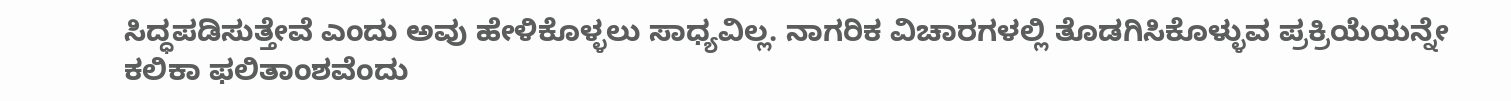ಸಿದ್ಧಪಡಿಸುತ್ತೇವೆ ಎಂದು ಅವು ಹೇಳಿಕೊಳ್ಳಲು ಸಾಧ್ಯವಿಲ್ಲ. ನಾಗರಿಕ ವಿಚಾರಗಳಲ್ಲಿ ತೊಡಗಿಸಿಕೊಳ್ಳುವ ಪ್ರಕ್ರಿಯೆಯನ್ನೇ ಕಲಿಕಾ ಫಲಿತಾಂಶವೆಂದು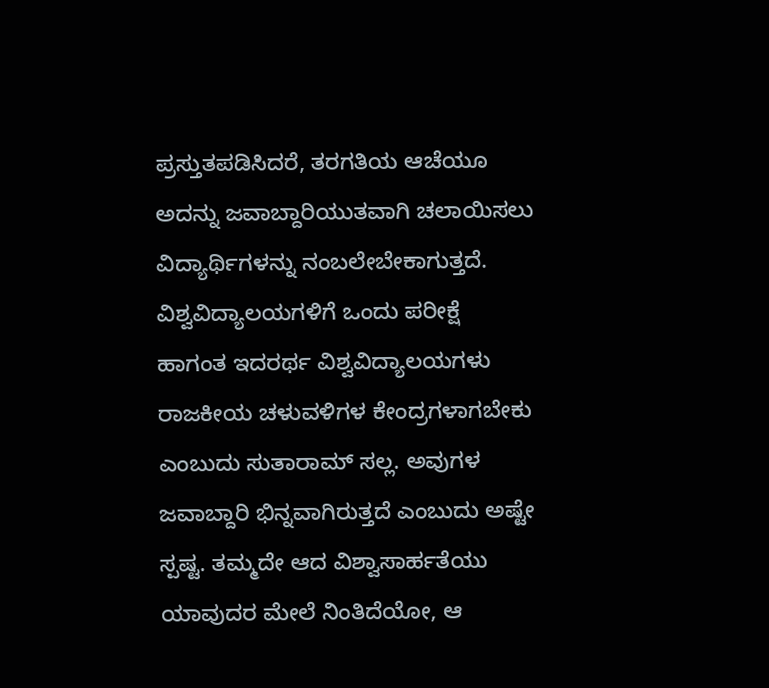ಪ್ರಸ್ತುತಪಡಿಸಿದರೆ, ತರಗತಿಯ ಆಚೆಯೂ ಅದನ್ನು ಜವಾಬ್ದಾರಿಯುತವಾಗಿ ಚಲಾಯಿಸಲು ವಿದ್ಯಾರ್ಥಿಗಳನ್ನು ನಂಬಲೇಬೇಕಾಗುತ್ತದೆ.
ವಿಶ್ವವಿದ್ಯಾಲಯಗಳಿಗೆ ಒಂದು ಪರೀಕ್ಷೆ
ಹಾಗಂತ ಇದರರ್ಥ ವಿಶ್ವವಿದ್ಯಾಲಯಗಳು ರಾಜಕೀಯ ಚಳುವಳಿಗಳ ಕೇಂದ್ರಗಳಾಗಬೇಕು ಎಂಬುದು ಸುತಾರಾಮ್ ಸಲ್ಲ. ಅವುಗಳ ಜವಾಬ್ದಾರಿ ಭಿನ್ನವಾಗಿರುತ್ತದೆ ಎಂಬುದು ಅಷ್ಟೇ ಸ್ಪಷ್ಟ. ತಮ್ಮದೇ ಆದ ವಿಶ್ವಾಸಾರ್ಹತೆಯು ಯಾವುದರ ಮೇಲೆ ನಿಂತಿದೆಯೋ, ಆ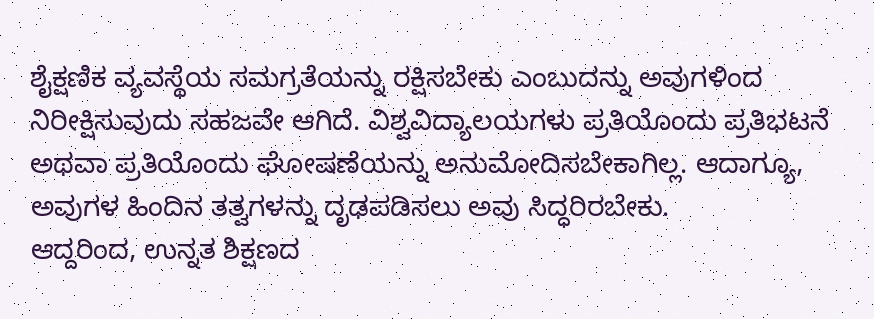ಶೈಕ್ಷಣಿಕ ವ್ಯವಸ್ಥೆಯ ಸಮಗ್ರತೆಯನ್ನು ರಕ್ಷಿಸಬೇಕು ಎಂಬುದನ್ನು ಅವುಗಳಿಂದ ನಿರೀಕ್ಷಿಸುವುದು ಸಹಜವೇ ಆಗಿದೆ. ವಿಶ್ವವಿದ್ಯಾಲಯಗಳು ಪ್ರತಿಯೊಂದು ಪ್ರತಿಭಟನೆ ಅಥವಾ ಪ್ರತಿಯೊಂದು ಘೋಷಣೆಯನ್ನು ಅನುಮೋದಿಸಬೇಕಾಗಿಲ್ಲ. ಆದಾಗ್ಯೂ, ಅವುಗಳ ಹಿಂದಿನ ತತ್ವಗಳನ್ನು ದೃಢಪಡಿಸಲು ಅವು ಸಿದ್ಧರಿರಬೇಕು.
ಆದ್ದರಿಂದ, ಉನ್ನತ ಶಿಕ್ಷಣದ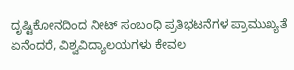ದೃಷ್ಟಿಕೋನದಿಂದ ನೀಟ್ ಸಂಬಂಧಿ ಪ್ರತಿಭಟನೆಗಳ ಪ್ರಾಮುಖ್ಯತೆ ಏನೆಂದರೆ, ವಿಶ್ವವಿದ್ಯಾಲಯಗಳು ಕೇವಲ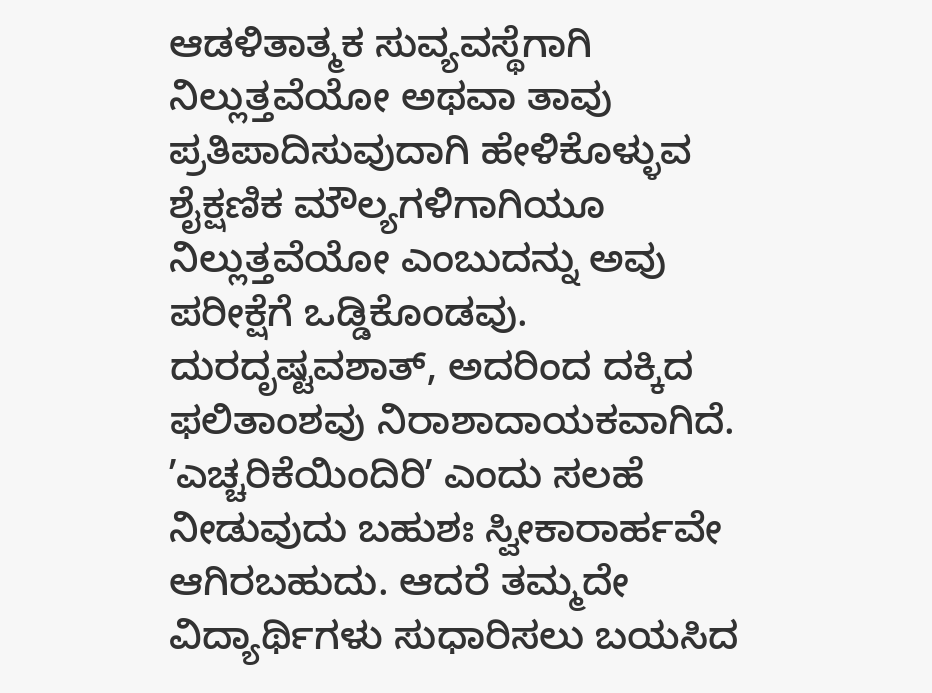ಆಡಳಿತಾತ್ಮಕ ಸುವ್ಯವಸ್ಥೆಗಾಗಿ ನಿಲ್ಲುತ್ತವೆಯೋ ಅಥವಾ ತಾವು ಪ್ರತಿಪಾದಿಸುವುದಾಗಿ ಹೇಳಿಕೊಳ್ಳುವ ಶೈಕ್ಷಣಿಕ ಮೌಲ್ಯಗಳಿಗಾಗಿಯೂ ನಿಲ್ಲುತ್ತವೆಯೋ ಎಂಬುದನ್ನು ಅವು ಪರೀಕ್ಷೆಗೆ ಒಡ್ಡಿಕೊಂಡವು. ದುರದೃಷ್ಟವಶಾತ್, ಅದರಿಂದ ದಕ್ಕಿದ ಫಲಿತಾಂಶವು ನಿರಾಶಾದಾಯಕವಾಗಿದೆ.
ʼಎಚ್ಚರಿಕೆಯಿಂದಿರಿʼ ಎಂದು ಸಲಹೆ ನೀಡುವುದು ಬಹುಶಃ ಸ್ವೀಕಾರಾರ್ಹವೇ ಆಗಿರಬಹುದು. ಆದರೆ ತಮ್ಮದೇ ವಿದ್ಯಾರ್ಥಿಗಳು ಸುಧಾರಿಸಲು ಬಯಸಿದ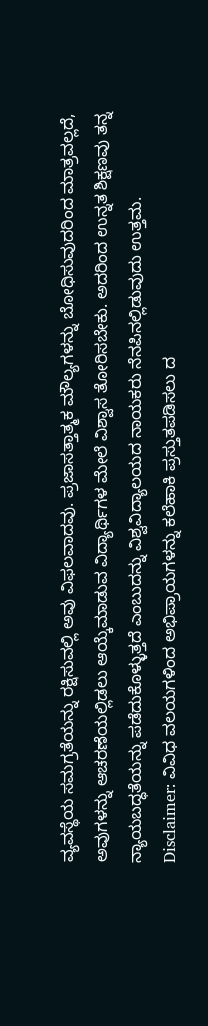ವ್ಯವಸ್ಥೆಯ ಸಮಗ್ರತೆಯನ್ನು ರಕ್ಷಿಸುವಲ್ಲಿ ಅವು ವಿಫಲವಾದವು. ಪ್ರಜಾಸತ್ತಾತ್ಮಕ ಮೌಲ್ಯಗಳನ್ನು ಬೋಧಿಸುವುದರಿಂದ ಮಾತ್ರವಲ್ಲದೆ, ಅವುಗಳನ್ನು ಆಚರಣೆಯಲ್ಲಿಡಲು ಆಯ್ಕೆಮಾಡುವ ವಿದ್ಯಾರ್ಥಿಗಳ ಮೇಲೆ ವಿಶ್ವಾಸ ತೋರಿಸಬೇಕು. ಅದರಿಂದ ಉನ್ನತ ಶಿಕ್ಷಣವು ತನ್ನ ನ್ಯಾಯಬದ್ಧತೆಯನ್ನು ಪಡೆದುಕೊಳ್ಳುತ್ತದೆ ಎಂಬುದನ್ನು ವಿಶ್ವವಿದ್ಯಾಲಯದ ನಾಯಕರು ನೆನಪಿನಲ್ಲಿಡುವುದು ಉತ್ತಮ.
Disclaimer: ವಿವಿಧ ವಲಯಗಳಿಂದ ಅಭಿಪ್ರಾಯಗಳನ್ನು ಕಲೆಹಾಕಿ ಪ್ರಸ್ತುತಪಡಿಸಲು ದ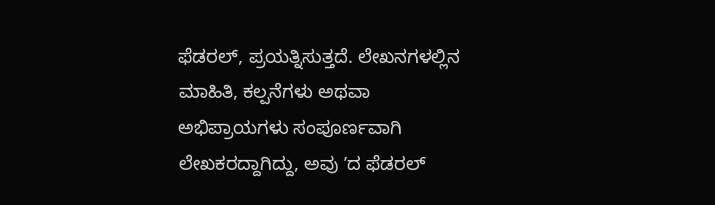ಫೆಡರಲ್, ಪ್ರಯತ್ನಿಸುತ್ತದೆ. ಲೇಖನಗಳಲ್ಲಿನ ಮಾಹಿತಿ, ಕಲ್ಪನೆಗಳು ಅಥವಾ ಅಭಿಪ್ರಾಯಗಳು ಸಂಪೂರ್ಣವಾಗಿ ಲೇಖಕರದ್ದಾಗಿದ್ದು, ಅವು ʼದ ಫೆಡರಲ್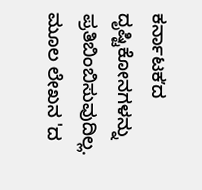ಕರ್ನಾಟಕʼದ ದೃಷ್ಟಿಕೋನಗಳನ್ನು ಪ್ರತಿಬಿಂಬಿಸುವುದಿಲ್ಲ. ಮೂಲ ಲೇಖನ 'ದ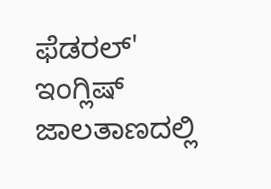ಫೆಡರಲ್' ಇಂಗ್ಲಿಷ್ ಜಾಲತಾಣದಲ್ಲಿ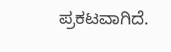ಪ್ರಕಟವಾಗಿದೆ.